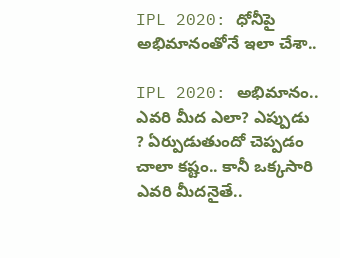IPL 2020: ధోనీపై అభిమానంతోనే ఇలా చేశా..

IPL 2020: అభిమానం.. ఎవ‌రి మీద ఎలా? ఎప్పుడు ? ఏర్పుడుతుందో చెప్ప‌డం చాలా క‌ష్టం.. కానీ ఒక్క‌సారి ఎవరి మీద‌నైతే..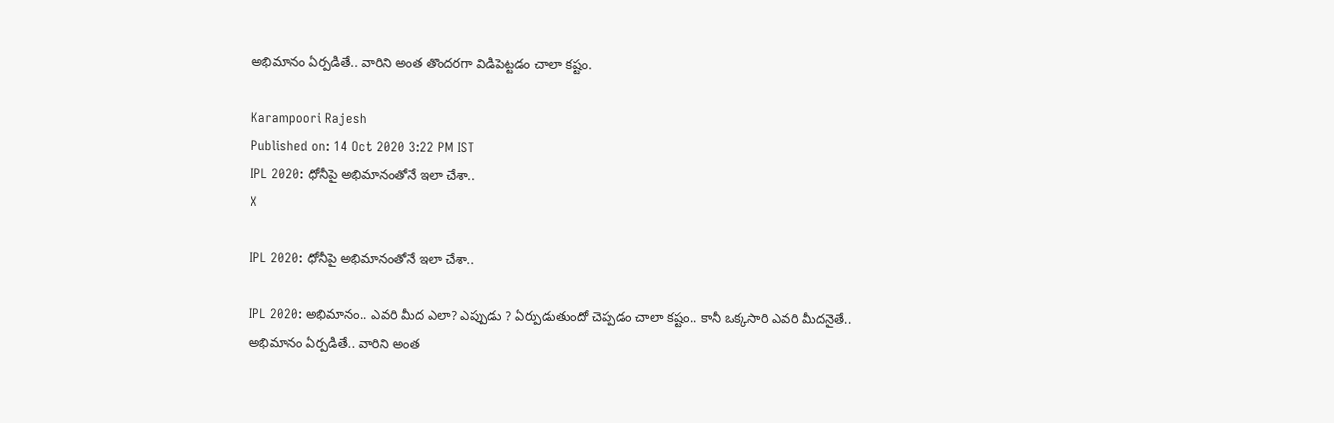అభిమానం ఏర్ప‌డితే.. వారిని అంత తొంద‌ర‌గా విడిపెట్ట‌డం చాలా కష్టం.

Karampoori Rajesh
Published on: 14 Oct 2020 3:22 PM IST
IPL 2020: ధోనీపై అభిమానంతోనే ఇలా చేశా..
X

IPL 2020: ధోనీపై అభిమానంతోనే ఇలా చేశా..

IPL 2020: అభిమానం.. ఎవ‌రి మీద ఎలా? ఎప్పుడు ? ఏర్పుడుతుందో చెప్ప‌డం చాలా క‌ష్టం.. కానీ ఒక్క‌సారి ఎవరి మీద‌నైతే.. అభిమానం ఏర్ప‌డితే.. వారిని అంత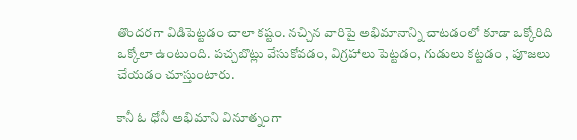తొంద‌ర‌గా విడిపెట్ట‌డం చాలా కష్టం. న‌చ్చిన వారిపై అభిమానాన్ని చాటడంలో కూడా ఒక్కోరిది ఒక్కోలా ఉంటుంది. ప‌చ్చ‌బొట్లు వేసుకోవ‌డం, విగ్ర‌హాలు పెట్ట‌డం, గుడులు క‌ట్టడం , పూజ‌లు చేయ‌డం చూస్తుంటారు.

కానీ ఓ ధోనీ అభిమాని వినూత్నంగా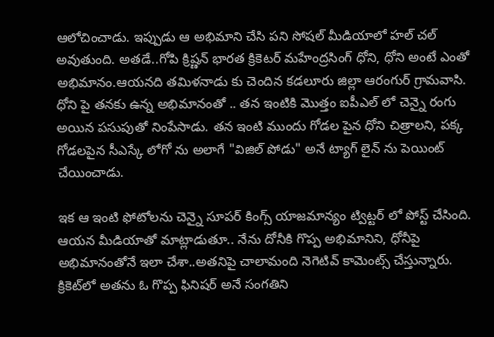ఆలోచించాడు. ఇప్పుడు ఆ అభిమాని చేసి ప‌ని సోష‌ల్ మీడియాలో హ‌ల్ చ‌ల్ అవుతుంది. అత‌డే..గోపి క్రిష్ణన్ భారత క్రికెటర్ మహేంద్రసింగ్ ధోని, ధోని అంటే ఎంతో అభిమానం.ఆయ‌న‌ది త‌మిళ‌నాడు కు చెందిన కడలూరు జిల్లా ఆరంగుర్ గ్రామ‌వాసి. ధోని పై తనకు ఉన్న అభిమానంతో .. తన ఇంటికి మొత్తం ఐపీఎల్ లో చెన్నై రంగు అయిన పసుపుతో నింపేసాడు. తన ఇంటి ముందు గోడల పైన ధోని చిత్రాలని, పక్క గోడలపైన సీఎస్కే లోగో ను అలాగే "విజిల్ పోడు" అనే ట్యాగ్ లైన్ ను పెయింట్ చేయించాడు.

ఇక ఆ ఇంటి ఫోటోలను చెన్నై సూపర్ కింగ్స్ యాజమాన్యం ట్విట్టర్ లో పోస్ట్ చేసింది. ఆయ‌న మీడియాతో మాట్లాడుతూ.. నేను దోనీకి గొప్ప అభిమానిని, ధోనీపై అభిమానంతోనే ఇలా చేశా..అతనిపై చాలామంది నెగెటివ్ కామెంట్స్ చేస్తున్నారు. క్రికెట్‌లో అతను ఓ గొప్ప ఫినిషర్ అనే సంగతిని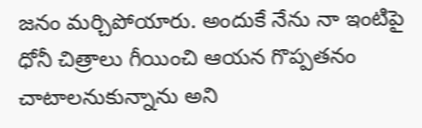జనం మర్చిపోయారు. అందుకే నేను నా ఇంటిపై ధోనీ చిత్రాలు గీయించి ఆయన గొప్పతనం చాటాలనుకున్నాను అని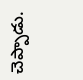చెప్పాడు.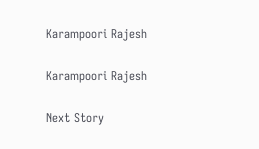Karampoori Rajesh

Karampoori Rajesh

Next Story